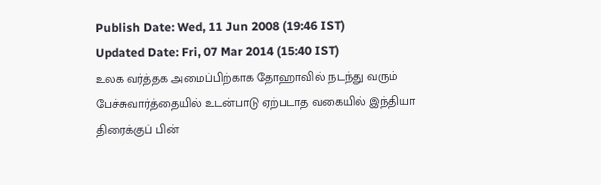Publish Date: Wed, 11 Jun 2008 (19:46 IST)
Updated Date: Fri, 07 Mar 2014 (15:40 IST)
உலக வர்த்தக அமைப்பிற்காக தோஹாவில் நடந்து வரும் பேச்சுவார்த்தையில் உடன்பாடு ஏற்படாத வகையில் இந்தியா திரைக்குப் பின்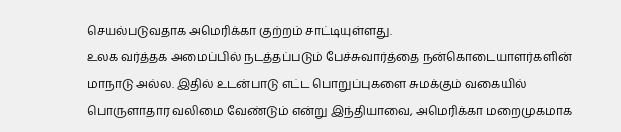செயல்படுவதாக அமெரிக்கா குற்றம் சாட்டியுள்ளது.
உலக வர்த்தக அமைப்பில் நடத்தப்படும் பேச்சுவார்த்தை நன்கொடையாளர்களின் மாநாடு அல்ல. இதில் உடன்பாடு எட்ட பொறுப்புகளை சுமக்கும் வகையில் பொருளாதார வலிமை வேண்டும் என்று இந்தியாவை, அமெரிக்கா மறைமுகமாக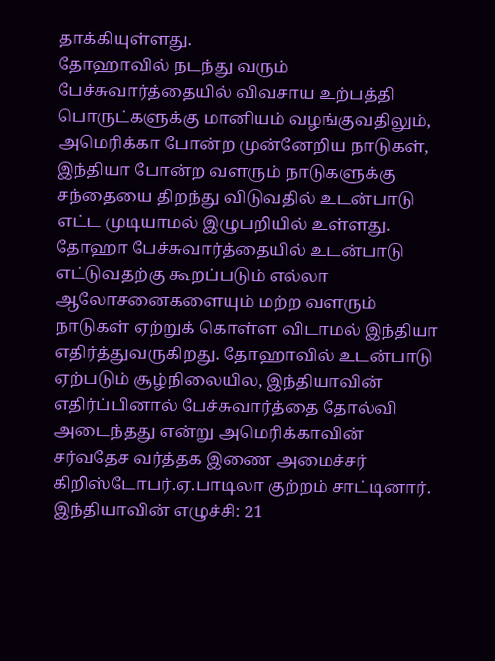தாக்கியுள்ளது.
தோஹாவில் நடந்து வரும் பேச்சுவார்த்தையில் விவசாய உற்பத்தி பொருட்களுக்கு மானியம் வழங்குவதிலும், அமெரிக்கா போன்ற முன்னேறிய நாடுகள், இந்தியா போன்ற வளரும் நாடுகளுக்கு சந்தையை திறந்து விடுவதில் உடன்பாடு எட்ட முடியாமல் இழுபறியில் உள்ளது.
தோஹா பேச்சுவார்த்தையில் உடன்பாடு எட்டுவதற்கு கூறப்படும் எல்லா ஆலோசனைகளையும் மற்ற வளரும் நாடுகள் ஏற்றுக் கொள்ள விடாமல் இந்தியா எதிர்த்துவருகிறது. தோஹாவில் உடன்பாடு ஏற்படும் சூழ்நிலையில, இந்தியாவின் எதிர்ப்பினால் பேச்சுவார்த்தை தோல்வி அடைந்தது என்று அமெரிக்காவின் சர்வதேச வர்த்தக இணை அமைச்சர் கிறிஸ்டோபர்.ஏ.பாடிலா குற்றம் சாட்டினார்.
இந்தியாவின் எழுச்சி: 21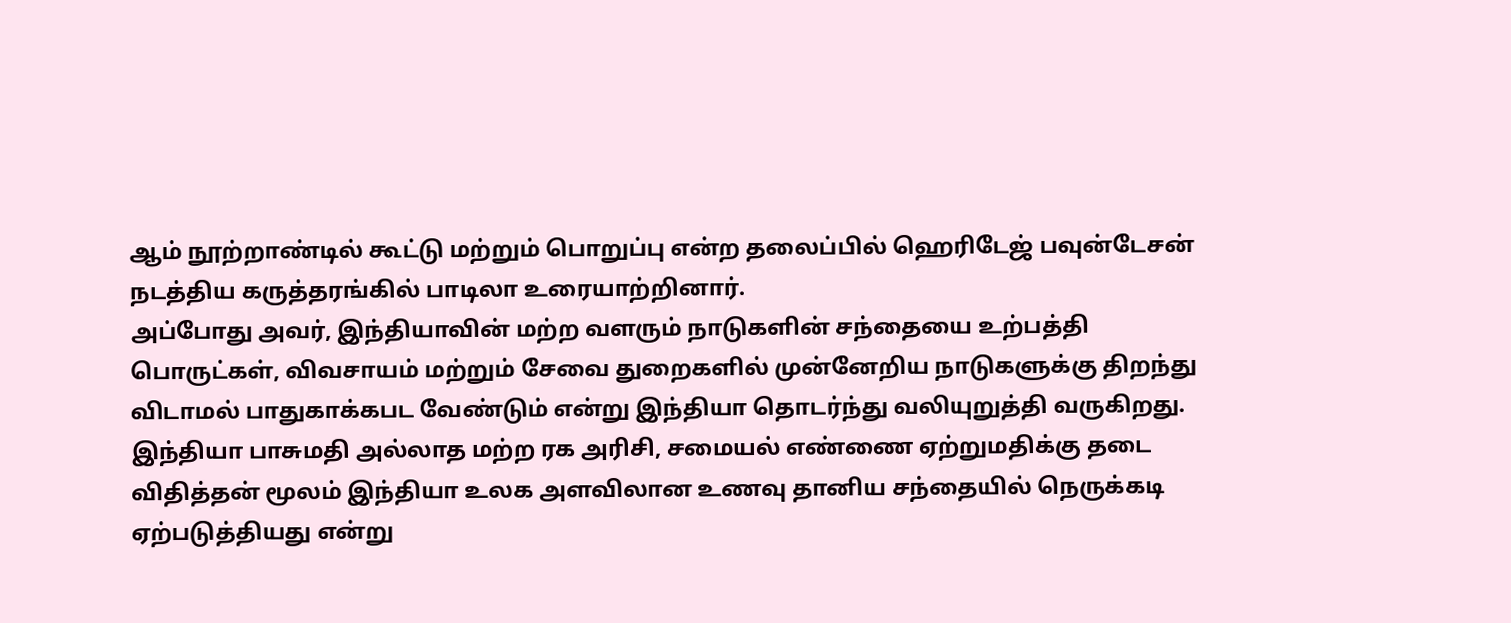ஆம் நூற்றாண்டில் கூட்டு மற்றும் பொறுப்பு என்ற தலைப்பில் ஹெரிடேஜ் பவுன்டேசன் நடத்திய கருத்தரங்கில் பாடிலா உரையாற்றினார்.
அப்போது அவர், இந்தியாவின் மற்ற வளரும் நாடுகளின் சந்தையை உற்பத்தி பொருட்கள், விவசாயம் மற்றும் சேவை துறைகளில் முன்னேறிய நாடுகளுக்கு திறந்து விடாமல் பாதுகாக்கபட வேண்டும் என்று இந்தியா தொடர்ந்து வலியுறுத்தி வருகிறது.
இந்தியா பாசுமதி அல்லாத மற்ற ரக அரிசி, சமையல் எண்ணை ஏற்றுமதிக்கு தடை விதித்தன் மூலம் இந்தியா உலக அளவிலான உணவு தானிய சந்தையில் நெருக்கடி ஏற்படுத்தியது என்று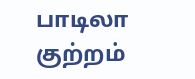பாடிலா குற்றம்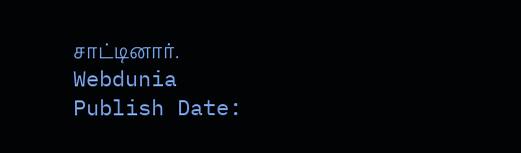சாட்டினார்.
Webdunia
Publish Date: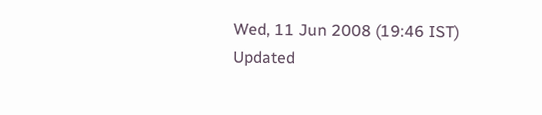Wed, 11 Jun 2008 (19:46 IST)
Updated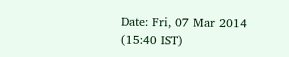Date: Fri, 07 Mar 2014 (15:40 IST)